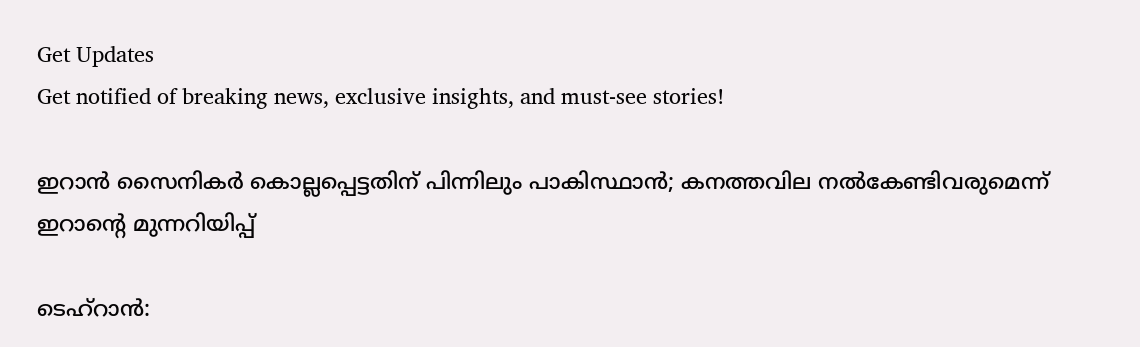Get Updates
Get notified of breaking news, exclusive insights, and must-see stories!

ഇറാൻ സൈനികർ കൊല്ലപ്പെട്ടതിന് പിന്നിലും പാകിസ്ഥാൻ; കനത്തവില നൽകേണ്ടിവരുമെന്ന് ഇറാന്റെ മുന്നറിയിപ്പ്

ടെഹ്റാൻ: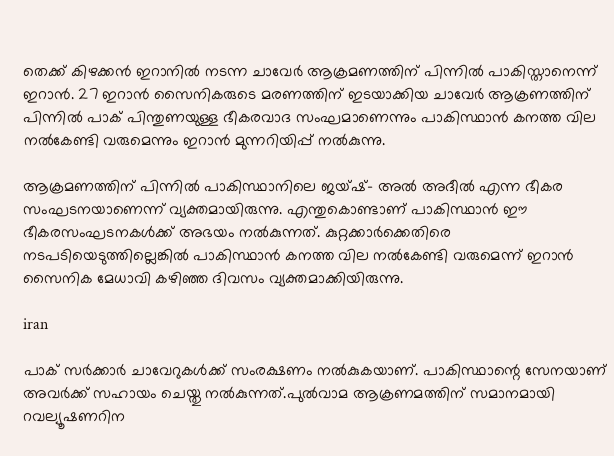തെക്ക് കിഴക്കൻ ഇറാനിൽ നടന്ന ചാവേർ ആക്രമണത്തിന് പിന്നിൽ പാകിസ്താനെന്ന് ഇറാൻ. 27 ഇറാൻ സൈനികരുടെ മരണത്തിന് ഇടയാക്കിയ ചാവേർ ആക്രണത്തിന് പിന്നിൽ പാക് പിന്തുണയുള്ള ഭീകരവാദ സംഘമാണെന്നും പാകിസ്ഥാൻ കനത്ത വില നൽകേണ്ടി വരുമെന്നും ഇറാൻ മുന്നറിയിപ്പ് നൽകുന്നു.

ആക്രമണത്തിന് പിന്നിൽ പാകിസ്ഥാനിലെ ജയ്ഷ്- അൽ അദീൽ എന്ന ഭീകര സംഘടനയാണെന്ന് വ്യക്തമായിരുന്നു. എന്തുകൊണ്ടാണ് പാകിസ്ഥാൻ ഈ ഭീകരസംഘടനകൾക്ക് അഭയം നൽകുന്നത്. കുറ്റക്കാർക്കെതിരെ നടപടിയെടുത്തില്ലെങ്കിൽ പാകിസ്ഥാൻ കനത്ത വില നൽകേണ്ടി വരുമെന്ന് ഇറാൻ സൈനിക മേധാവി കഴിഞ്ഞ ദിവസം വ്യക്തമാക്കിയിരുന്നു.

iran

പാക് സർക്കാർ ചാവേറുകൾക്ക് സംരക്ഷണം നൽകുകയാണ്. പാകിസ്ഥാന്റെ സേനയാണ് അവർക്ക് സഹായം ചെയ്തു നൽകുന്നത്.പുൽവാമ ആക്രണമത്തിന് സമാനമായി റവല്യൂഷണറിന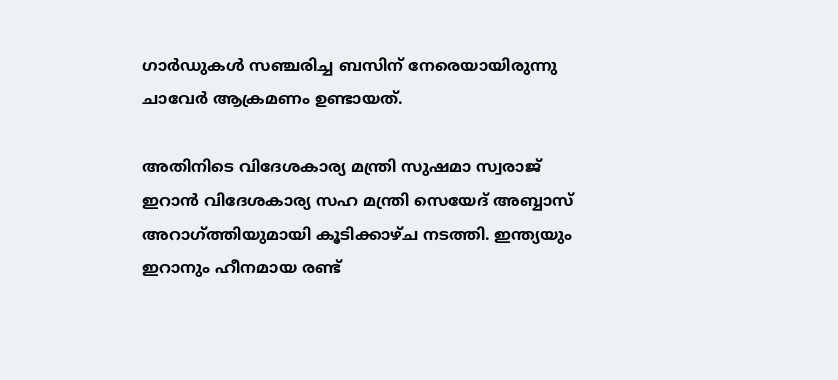ഗാർഡുകൾ സഞ്ചരിച്ച ബസിന് നേരെയായിരുന്നു ചാവേർ ആക്രമണം ഉണ്ടായത്.

അതിനിടെ വിദേശകാര്യ മന്ത്രി സുഷമാ സ്വരാജ് ഇറാൻ വിദേശകാര്യ സഹ മന്ത്രി സെയേദ് അബ്ബാസ് അറാഗ്ത്തിയുമായി കൂടിക്കാഴ്ച നടത്തി. ഇന്ത്യയും ഇറാനും ഹീനമായ രണ്ട്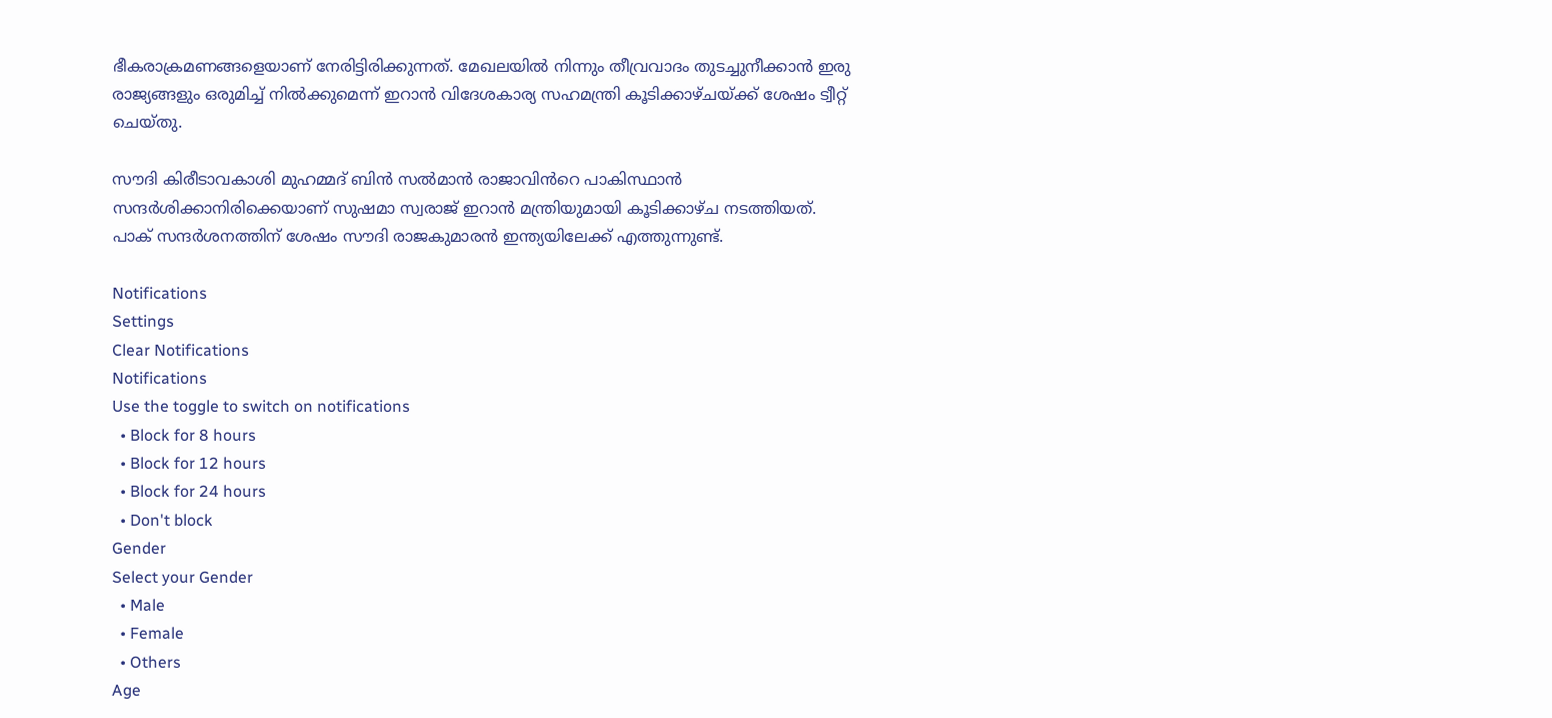ഭീകരാക്രമണങ്ങളെയാണ് നേരിട്ടിരിക്കുന്നത്. മേഖലയിൽ നിന്നും തീവ്രവാദം തുടച്ചുനീക്കാൻ ഇരു രാജ്യങ്ങളും ഒരുമിച്ച് നിൽക്കുമെന്ന് ഇറാൻ വിദേശകാര്യ സഹമന്ത്രി കൂടിക്കാഴ്ചയ്ക്ക് ശേഷം ട്വീറ്റ് ചെയ്തു.

സൗദി കിരീടാവകാശി മുഹമ്മദ് ബിൻ സൽമാൻ രാജാവിൻറെ പാകിസ്ഥാൻ സന്ദർശിക്കാനിരിക്കെയാണ് സുഷമാ സ്വരാജ് ഇറാൻ മന്ത്രിയുമായി കൂടിക്കാഴ്ച നടത്തിയത്. പാക് സന്ദർശനത്തിന് ശേഷം സൗദി രാജകുമാരൻ ഇന്ത്യയിലേക്ക് എത്തുന്നുണ്ട്.

Notifications
Settings
Clear Notifications
Notifications
Use the toggle to switch on notifications
  • Block for 8 hours
  • Block for 12 hours
  • Block for 24 hours
  • Don't block
Gender
Select your Gender
  • Male
  • Female
  • Others
Age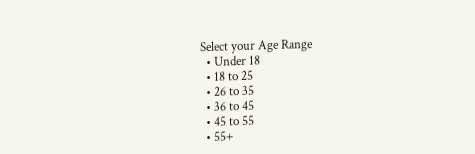Select your Age Range
  • Under 18
  • 18 to 25
  • 26 to 35
  • 36 to 45
  • 45 to 55
  • 55+